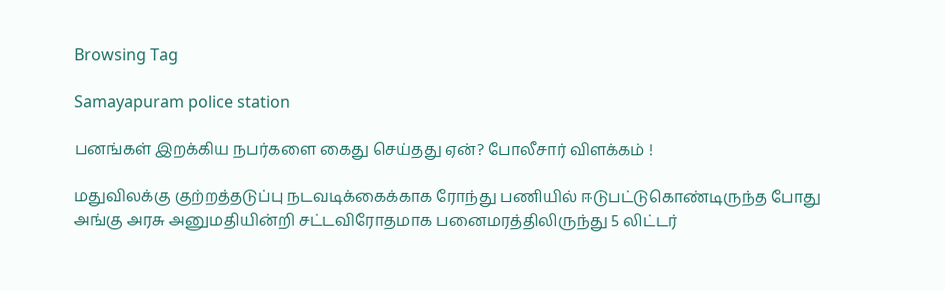Browsing Tag

Samayapuram police station

பனங்கள் இறக்கிய நபர்களை கைது செய்தது ஏன்? போலீசார் விளக்கம் !

மதுவிலக்கு குற்றத்தடுப்பு நடவடிக்கைக்காக ரோந்து பணியில் ஈடுபட்டுகொண்டிருந்த போது அங்கு அரசு அனுமதியின்றி சட்டவிரோதமாக பனைமரத்திலிருந்து 5 லிட்டர்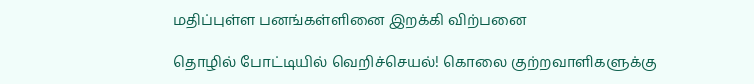மதிப்புள்ள பனங்கள்ளினை இறக்கி விற்பனை

தொழில் போட்டியில் வெறிச்செயல்! கொலை குற்றவாளிகளுக்கு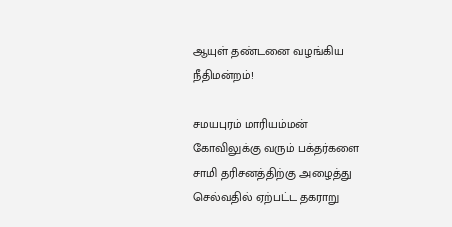ஆயுள் தண்டனை வழங்கிய நீதிமன்றம்!

சமயபுரம் மாரியம்மன் கோவிலுக்கு வரும் பக்தர்களை சாமி தரிசனத்திற்கு அழைத்து செல்வதில் ஏற்பட்ட தகராறு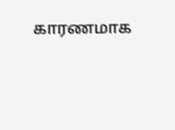காரணமாக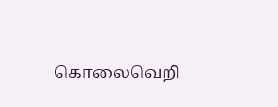கொலைவெறி